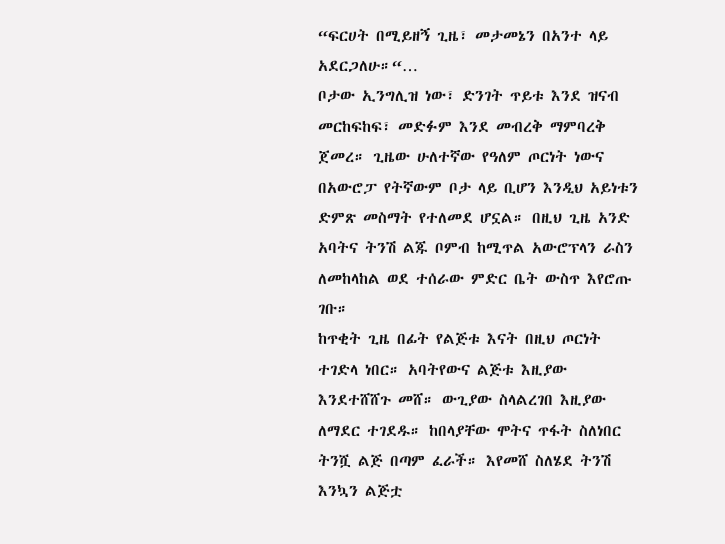“ፍርሀት በሚይዘኝ ጊዜ፣ መታመኔን በአንተ ላይ አደርጋለሁ።“…
ቦታው ኢንግሊዝ ነው፣ ድንገት ጥይቱ እንደ ዝናብ መርከፍከፍ፣ መድፉም እንደ መብረቅ ማምባረቅ ጀመረ። ጊዜው ሁለተኛው የዓለም ጦርነት ነውና በአውሮፓ የትኛውም ቦታ ላይ ቢሆን እንዲህ አይነቱን ድምጽ መስማት የተለመደ ሆኗል። በዚህ ጊዜ አንድ አባትና ትንሽ ልጁ ቦምብ ከሚጥል አውሮፕላን ራስን ለመከላከል ወደ ተሰራው ምድር ቤት ውስጥ እየሮጡ ገቡ።
ከጥቂት ጊዜ በፊት የልጅቱ እናት በዚህ ጦርነት ተገድላ ነበር። አባትየውና ልጅቱ እዚያው እንደተሸሸጉ መሸ። ውጊያው ስላልረገበ እዚያው ለማደር ተገደዱ። ከበላያቸው ሞትና ጥፋት ስለነበር ትንሿ ልጅ በጣም ፈራች። እየመሸ ስለሄደ ትንሽ እንኳን ልጅቷ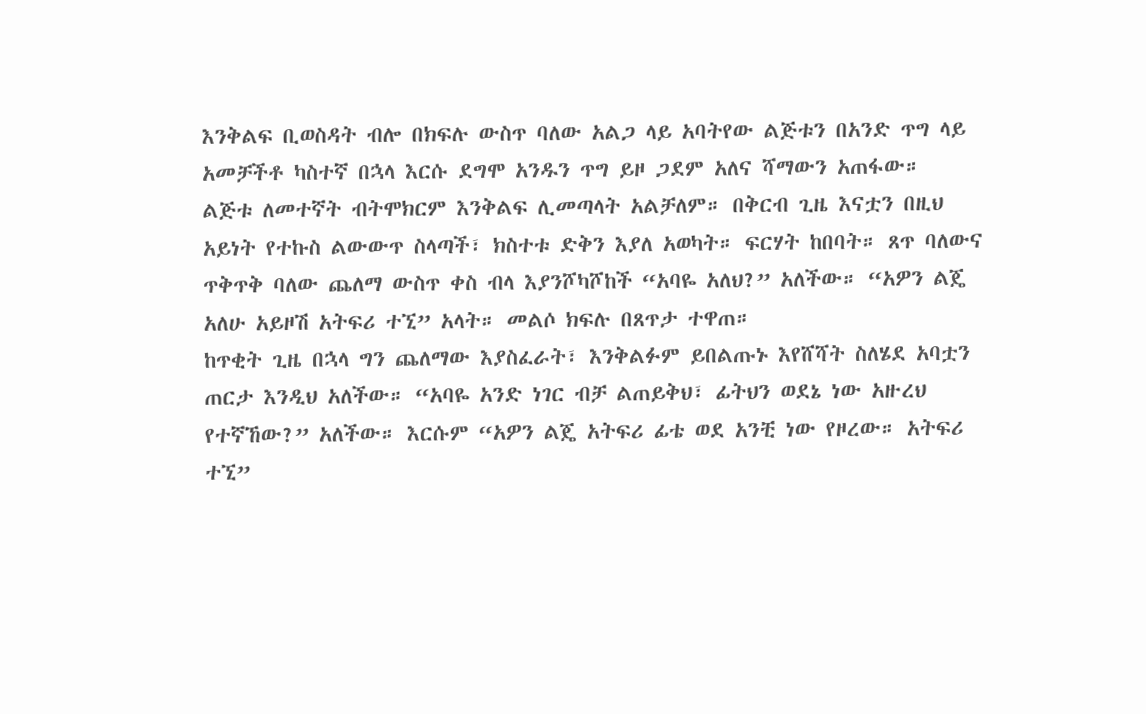እንቅልፍ ቢወስዳት ብሎ በክፍሉ ውስጥ ባለው አልጋ ላይ አባትየው ልጅቱን በአንድ ጥግ ላይ አመቻችቶ ካስተኛ በኋላ እርሱ ደግሞ አንዱን ጥግ ይዞ ጋደም አለና ሻማውን አጠፋው።
ልጅቱ ለመተኛት ብትሞክርም እንቅልፍ ሊመጣላት አልቻለም። በቅርብ ጊዜ እናቷን በዚህ አይነት የተኩስ ልውውጥ ስላጣች፣ ክስተቱ ድቅን እያለ አወካት። ፍርሃት ከበባት። ጸጥ ባለውና ጥቅጥቅ ባለው ጨለማ ውስጥ ቀስ ብላ እያንሾካሾከች “አባዬ አለህ?” አለችው። “አዎን ልጄ አለሁ አይዞሽ አትፍሪ ተኚ” አላት። መልሶ ክፍሉ በጸጥታ ተዋጠ።
ከጥቂት ጊዜ በኋላ ግን ጨለማው እያስፈራት፣ እንቅልፉም ይበልጡኑ እየሸሻት ስለሄደ አባቷን ጠርታ እንዲህ አለችው። “አባዬ አንድ ነገር ብቻ ልጠይቅህ፣ ፊትህን ወደኔ ነው አዙረህ የተኛኸው?” አለችው። እርሱም “አዎን ልጄ አትፍሪ ፊቴ ወደ አንቺ ነው የዞረው። አትፍሪ ተኚ”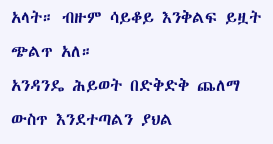አላት። ብዙም ሳይቆይ እንቅልፍ ይዟት ጭልጥ አለ።
አንዳንዴ ሕይወት በድቅድቅ ጨለማ ውስጥ እንደተጣልን ያህል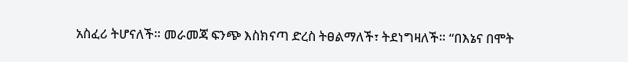አስፈሪ ትሆናለች። መራመጃ ፍንጭ እስክናጣ ድረስ ትፀልማለች፣ ትደነግዛለች። “በእኔና በሞት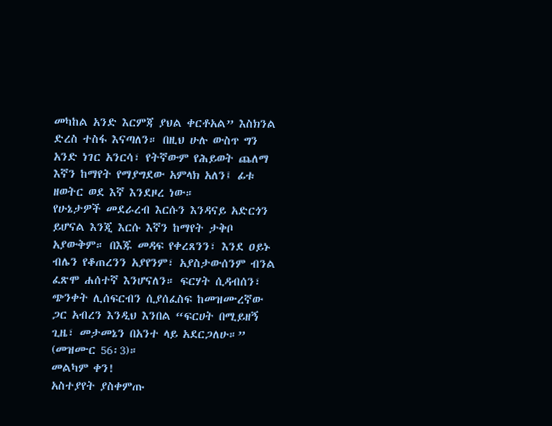መካከል አንድ እርምጃ ያህል ቀርቶአል” እስክንል ድረስ ተስፋ እናጣለን። በዚህ ሁሉ ውስጥ ግን አንድ ነገር አንርሳ፣ የትኛውም የሕይወት ጨለማ እኛን ከማየት የማያግደው አምላክ አለን፤ ፊቱ ዘወትር ወደ እኛ እንደዞረ ነው።
የሁኔታዎች መደራረብ እርሱን እንዳናይ አድርጎን ይሆናል እንጂ እርሱ እኛን ከማየት ታቅቦ አያውቅም። በእጁ መዳፍ የቀረጸንን፣ እንደ ዐይኑ ብሌን የቆጠረንን አያየንም፣ አያስታውሰንም ብንል ፈጽሞ ሐሰተኛ እንሆናለን። ፍርሃት ሲዳብሰን፣ ጭንቀት ሊሰፍርብን ሲያሰፈስፍ ከመዝሙረኛው ጋር አብረን እንዲህ እንበል “ፍርሀት በሚይዘኝ ጊዜ፣ መታመኔን በአንተ ላይ አደርጋለሁ።” (መዝሙር 56፡3)።
መልካም ቀን!
አስተያየት ያስቀምጡ